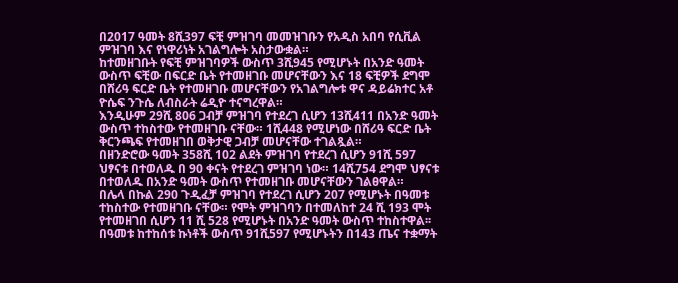በ2017 ዓመት 8ሺ397 ፍቺ ምዝገባ መመዝገቡን የአዲስ አበባ የሲቪል ምዝገባ እና የነዋሪነት አገልግሎት አስታውቋል።
ከተመዘገቡት የፍቺ ምዝገባዎች ውስጥ 3ሺ945 የሚሆኑት በአንድ ዓመት ውስጥ ፍቺው በፍርድ ቤት የተመዘገቡ መሆናቸውን እና 18 ፍቺዎች ደግሞ በሸሪዓ ፍርድ ቤት የተመዘገቡ መሆናቸውን የአገልግሎቱ ዋና ዳይሬክተር አቶ ዮሴፍ ንጉሴ ለብስራት ሬዲዮ ተናግረዋል።
እንዲሁም 29ሺ 806 ጋብቻ ምዝገባ የተደረገ ሲሆን 13ሺ411 በአንድ ዓመት ውስጥ ተከስተው የተመዘገቡ ናቸው። 1ሺ448 የሚሆነው በሸሪዓ ፍርድ ቤት ቅርንጫፍ የተመዘገበ ወቅታዊ ጋብቻ መሆናቸው ተገልጿል።
በዘንድሮው ዓመት 358ሺ 102 ልደት ምዝገባ የተደረገ ሲሆን 91ሺ 597 ህፃናቱ በተወለዱ በ 90 ቀናት የተደረገ ምዝገባ ነው። 14ሺ754 ደግሞ ህፃናቱ በተወለዱ በአንድ ዓመት ውስጥ የተመዘገቡ መሆናቸውን ገልፀዋል።
በሌላ በኩል 290 ጉዲፈቻ ምዝገባ የተደረገ ሲሆን 207 የሚሆኑት በዓመቱ ተከስተው የተመዘገቡ ናቸው። የሞት ምዝገባን በተመለከተ 24 ሺ 193 ሞት የተመዘገበ ሲሆን 11 ሺ 528 የሚሆኑት በአንድ ዓመት ውስጥ ተከስተዋል፡፡
በዓመቱ ከተከሰቱ ኩነቶች ውስጥ 91ሺ597 የሚሆኑትን በ143 ጤና ተቋማት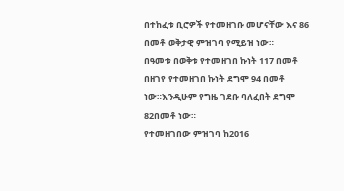በተከፈቱ ቢሮዎች የተመዘገቡ መሆናቸው እና 86 በመቶ ወቅታዊ ምዝገባ የሚይዝ ነው።
በዓመቱ በወቅቱ የተመዘገበ ኩነት 117 በመቶ በዘገየ የተመዘገበ ኩነት ደግሞ 94 በመቶ ነው።እንዲሁም የግዜ ገደቡ ባለፈበት ደግሞ 82በመቶ ነው።
የተመዘገበው ምዝገባ ከ2016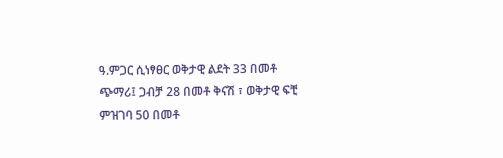ዓ.ምጋር ሲነፃፀር ወቅታዊ ልደት 33 በመቶ ጭማሪ፤ ጋብቻ 28 በመቶ ቅናሽ ፣ ወቅታዊ ፍቺ ምዝገባ 50 በመቶ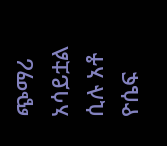ጭማሪ አሳይቷል ሲሉ አቶ ዮሴፍ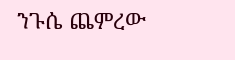ንጉሴ ጨምረው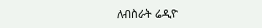ለብስራት ሬዲዮ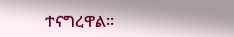ተናግረዋል።